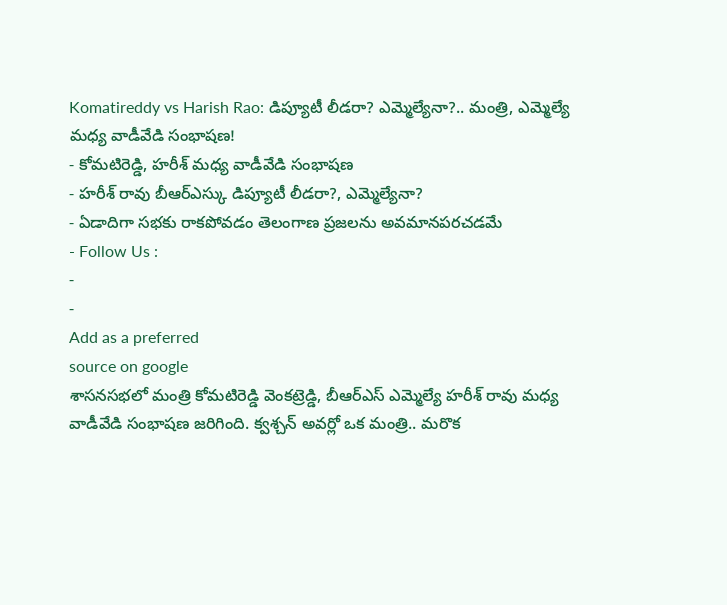Komatireddy vs Harish Rao: డిప్యూటీ లీడరా? ఎమ్మెల్యేనా?.. మంత్రి, ఎమ్మెల్యే మధ్య వాడీవేడి సంభాషణ!
- కోమటిరెడ్డి, హరీశ్ మధ్య వాడీవేడి సంభాషణ
- హరీశ్ రావు బీఆర్ఎస్కు డిప్యూటీ లీడరా?, ఎమ్మెల్యేనా?
- ఏడాదిగా సభకు రాకపోవడం తెలంగాణ ప్రజలను అవమానపరచడమే
- Follow Us :
-
-
Add as a preferred
source on google
శాసనసభలో మంత్రి కోమటిరెడ్డి వెంకట్రెడ్డి, బీఆర్ఎస్ ఎమ్మెల్యే హరీశ్ రావు మధ్య వాడీవేడి సంభాషణ జరిగింది. క్వశ్చన్ అవర్లో ఒక మంత్రి.. మరొక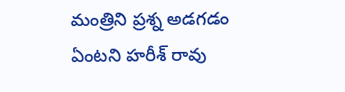మంత్రిని ప్రశ్న అడగడం ఏంటని హరీశ్ రావు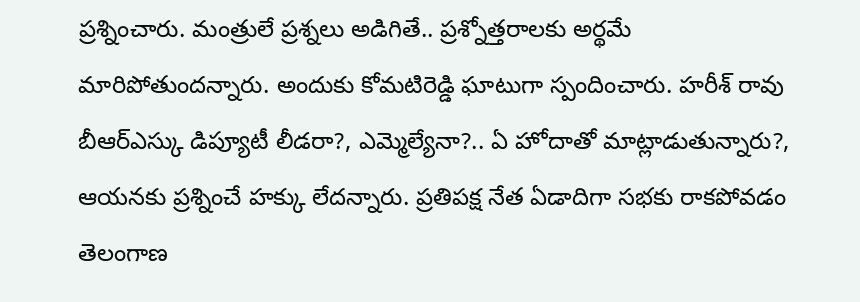ప్రశ్నించారు. మంత్రులే ప్రశ్నలు అడిగితే.. ప్రశ్నోత్తరాలకు అర్థమే మారిపోతుందన్నారు. అందుకు కోమటిరెడ్డి ఘాటుగా స్పందించారు. హరీశ్ రావు బీఆర్ఎస్కు డిప్యూటీ లీడరా?, ఎమ్మెల్యేనా?.. ఏ హోదాతో మాట్లాడుతున్నారు?, ఆయనకు ప్రశ్నించే హక్కు లేదన్నారు. ప్రతిపక్ష నేత ఏడాదిగా సభకు రాకపోవడం తెలంగాణ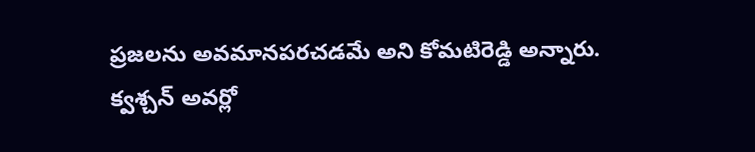ప్రజలను అవమానపరచడమే అని కోమటిరెడ్డి అన్నారు.
క్వశ్చన్ అవర్లో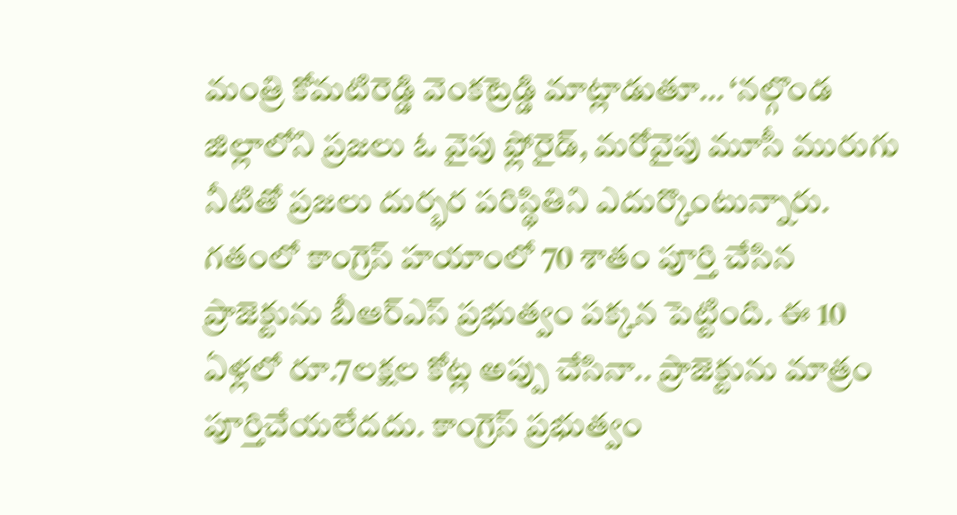మంత్రి కోమటిరెడ్డి వెంకట్రెడ్డి మాట్లాడుతూ… ‘నల్గొండ జిల్లాలోని ప్రజలు ఓ వైపు ఫ్లోరైడ్, మరోవైపు మూసీ మురుగు నీటితో ప్రజలు దుర్భర పరిస్థితిని ఎదుర్కొంటున్నారు. గతంలో కాంగ్రెస్ హయాంలో 70 శాతం పూర్తి చేసిన ప్రాజెక్టును బీఆర్ఎస్ ప్రభుత్వం పక్కన పెట్టింది. ఈ 10 ఏళ్లలో రూ.7లక్షల కోట్ల అప్పు చేసినా.. ప్రాజెక్టును మాత్రం పూర్తిచేయలేదదు. కాంగ్రెస్ ప్రభుత్వం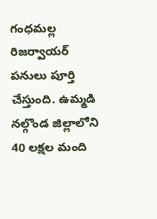గంధమల్ల రిజర్వాయర్ పనులు పూర్తి చేస్తుంది. ఉమ్మడి నల్గొండ జిల్లాలోని 40 లక్షల మంది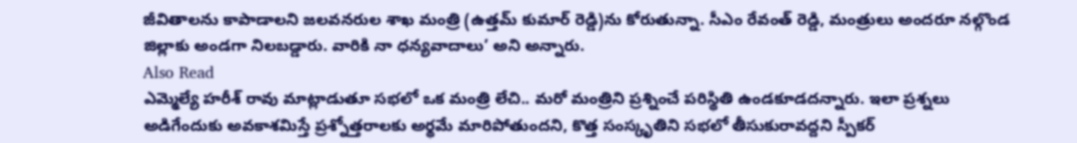జీవితాలను కాపాడాలని జలవనరుల శాఖ మంత్రి (ఉత్తమ్ కుమార్ రెడ్డి)ను కోరుతున్నా. సీఎం రేవంత్ రెడ్డి, మంత్రులు అందరూ నల్గొండ జిల్లాకు అండగా నిలబడ్డారు. వారికి నా ధన్యవాదాలు’ అని అన్నారు.
Also Read
ఎమ్మెల్యే హరీశ్ రావు మాట్లాడుతూ సభలో ఒక మంత్రి లేచి.. మరో మంత్రిని ప్రశ్నించే పరిస్థితి ఉండకూడదన్నారు. ఇలా ప్రశ్నలు అడిగేందుకు అవకాశమిస్తే ప్రశ్నోత్తరాలకు అర్థమే మారిపోతుందని, కొత్త సంస్కృతిని సభలో తీసుకురావద్దని స్పీకర్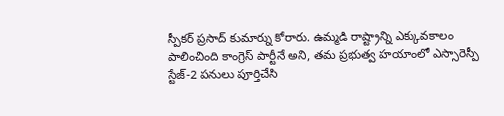స్పీకర్ ప్రసాద్ కుమార్ను కోరారు. ఉమ్మడి రాష్ట్రాన్ని ఎక్కువకాలం పాలించింది కాంగ్రెస్ పార్టీనే అని, తమ ప్రభుత్వ హయాంలో ఎస్సారెస్పీ స్టేజ్-2 పనులు పూర్తిచేసి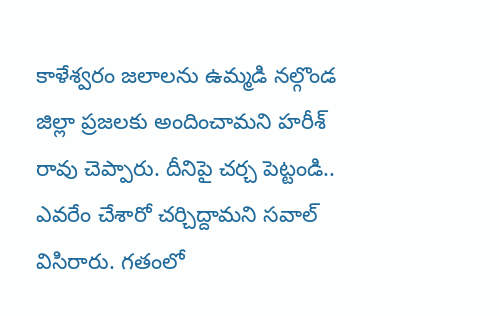కాళేశ్వరం జలాలను ఉమ్మడి నల్గొండ జిల్లా ప్రజలకు అందించామని హరీశ్ రావు చెప్పారు. దీనిపై చర్చ పెట్టండి.. ఎవరేం చేశారో చర్చిద్దామని సవాల్ విసిరారు. గతంలో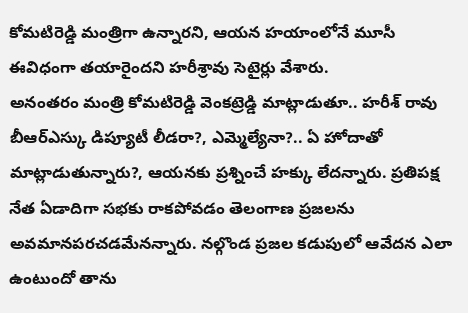కోమటిరెడ్డి మంత్రిగా ఉన్నారని, ఆయన హయాంలోనే మూసీ ఈవిధంగా తయారైందని హరీశ్రావు సెటైర్లు వేశారు.
అనంతరం మంత్రి కోమటిరెడ్డి వెంకట్రెడ్డి మాట్లాడుతూ.. హరీశ్ రావు బీఆర్ఎస్కు డిప్యూటీ లీడరా?, ఎమ్మెల్యేనా?.. ఏ హోదాతో మాట్లాడుతున్నారు?, ఆయనకు ప్రశ్నించే హక్కు లేదన్నారు. ప్రతిపక్ష నేత ఏడాదిగా సభకు రాకపోవడం తెలంగాణ ప్రజలను అవమానపరచడమేనన్నారు. నల్గొండ ప్రజల కడుపులో ఆవేదన ఎలా ఉంటుందో తాను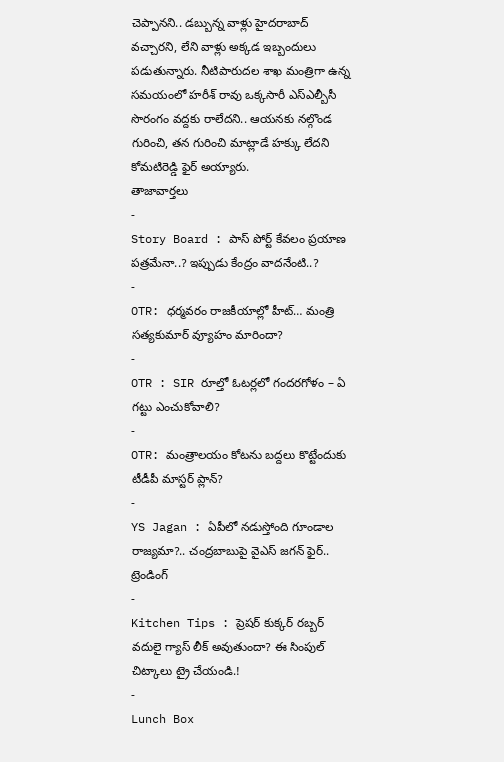చెప్పానని.. డబ్బున్న వాళ్లు హైదరాబాద్ వచ్చారని, లేని వాళ్లు అక్కడ ఇబ్బందులు పడుతున్నారు. నీటిపారుదల శాఖ మంత్రిగా ఉన్న సమయంలో హరీశ్ రావు ఒక్కసారీ ఎస్ఎల్బీసీ సొరంగం వద్దకు రాలేదని.. ఆయనకు నల్గొండ గురించి, తన గురించి మాట్లాడే హక్కు లేదని కోమటిరెడ్డి ఫైర్ అయ్యారు.
తాజావార్తలు
-
Story Board : పాస్ పోర్ట్ కేవలం ప్రయాణ పత్రమేనా..? ఇప్పుడు కేంద్రం వాదనేంటి..?
-
OTR: ధర్మవరం రాజకీయాల్లో హీట్… మంత్రి సత్యకుమార్ వ్యూహం మారిందా?
-
OTR : SIR రూల్తో ఓటర్లలో గందరగోళం – ఏ గట్టు ఎంచుకోవాలి?
-
OTR: మంత్రాలయం కోటను బద్దలు కొట్టేందుకు టీడీపీ మాస్టర్ ప్లాన్?
-
YS Jagan : ఏపీలో నడుస్తోంది గూండాల రాజ్యమా?.. చంద్రబాబుపై వైఎస్ జగన్ ఫైర్..
ట్రెండింగ్
-
Kitchen Tips : ప్రెషర్ కుక్కర్ రబ్బర్ వదులై గ్యాస్ లీక్ అవుతుందా? ఈ సింపుల్ చిట్కాలు ట్రై చేయండి.!
-
Lunch Box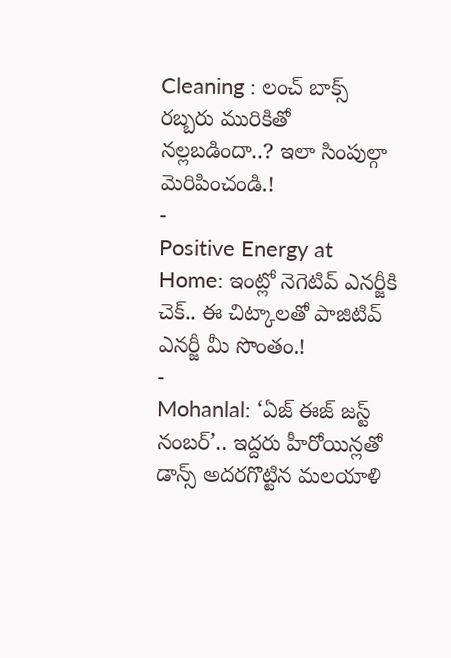Cleaning : లంచ్ బాక్స్ రబ్బరు మురికితో నల్లబడిందా..? ఇలా సింపుల్గా మెరిపించండి.!
-
Positive Energy at Home: ఇంట్లో నెగెటివ్ ఎనర్జీకి చెక్.. ఈ చిట్కాలతో పాజిటివ్ ఎనర్జీ మీ సొంతం.!
-
Mohanlal: ‘ఏజ్ ఈజ్ జస్ట్ నంబర్’.. ఇద్దరు హీరోయిన్లతో డాన్స్ అదరగొట్టిన మలయాళి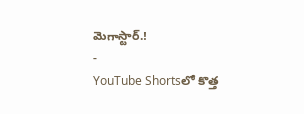మెగాస్టార్.!
-
YouTube Shortsలో కొత్త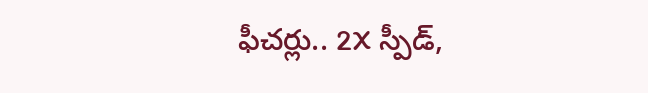ఫీచర్లు.. 2X స్పీడ్,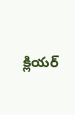క్లియర్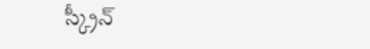స్క్రీన్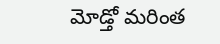మోడ్తో మరింత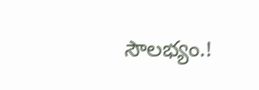సౌలభ్యం.!